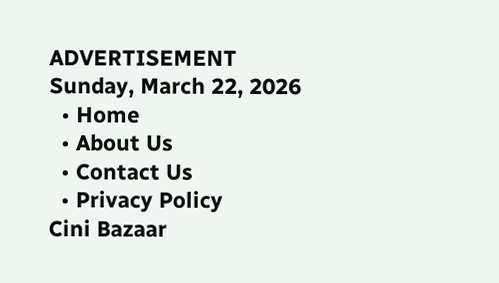ADVERTISEMENT
Sunday, March 22, 2026
  • Home
  • About Us
  • Contact Us
  • Privacy Policy
Cini Bazaar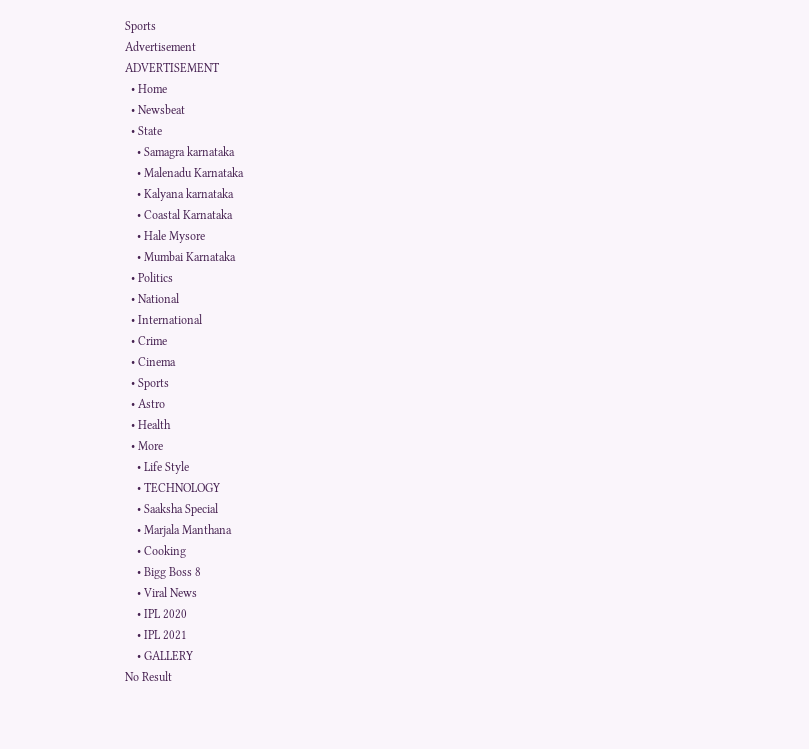Sports
Advertisement
ADVERTISEMENT
  • Home
  • Newsbeat
  • State
    • Samagra karnataka
    • Malenadu Karnataka
    • Kalyana karnataka
    • Coastal Karnataka
    • Hale Mysore
    • Mumbai Karnataka
  • Politics
  • National
  • International
  • Crime
  • Cinema
  • Sports
  • Astro
  • Health
  • More
    • Life Style
    • TECHNOLOGY
    • Saaksha Special
    • Marjala Manthana
    • Cooking
    • Bigg Boss 8
    • Viral News
    • IPL 2020
    • IPL 2021
    • GALLERY
No Result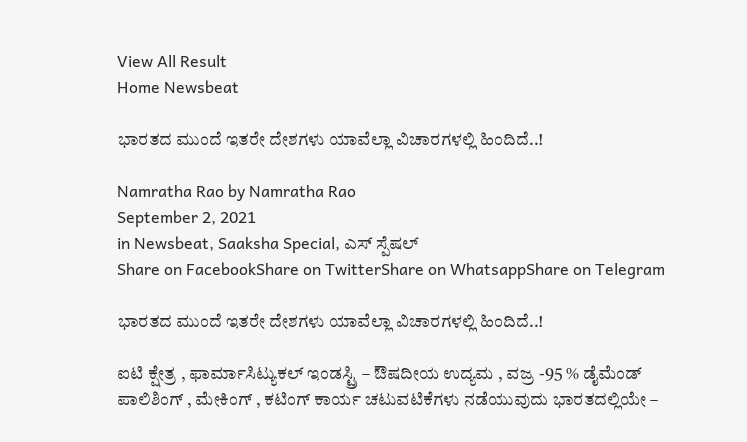View All Result
Home Newsbeat

ಭಾರತದ ಮುಂದೆ ಇತರೇ ದೇಶಗಳು ಯಾವೆಲ್ಲಾ ವಿಚಾರಗಳಲ್ಲಿ ಹಿಂದಿದೆ..!

Namratha Rao by Namratha Rao
September 2, 2021
in Newsbeat, Saaksha Special, ಎಸ್ ಸ್ಪೆಷಲ್
Share on FacebookShare on TwitterShare on WhatsappShare on Telegram

ಭಾರತದ ಮುಂದೆ ಇತರೇ ದೇಶಗಳು ಯಾವೆಲ್ಲಾ ವಿಚಾರಗಳಲ್ಲಿ ಹಿಂದಿದೆ..!

ಐಟಿ ಕ್ಷೇತ್ರ , ಫಾರ್ಮಾಸಿಟ್ಯುಕಲ್ ಇಂಡಸ್ಟ್ರಿ – ಔಷದೀಯ ಉದ್ಯಮ , ವಜ್ರ -95 % ಡೈಮೆಂಡ್ ಪಾಲಿಶಿಂಗ್ , ಮೇಕಿಂಗ್ , ಕಟಿಂಗ್ ಕಾರ್ಯ ಚಟುವಟಿಕೆಗಳು ನಡೆಯುವುದು ಭಾರತದಲ್ಲಿಯೇ –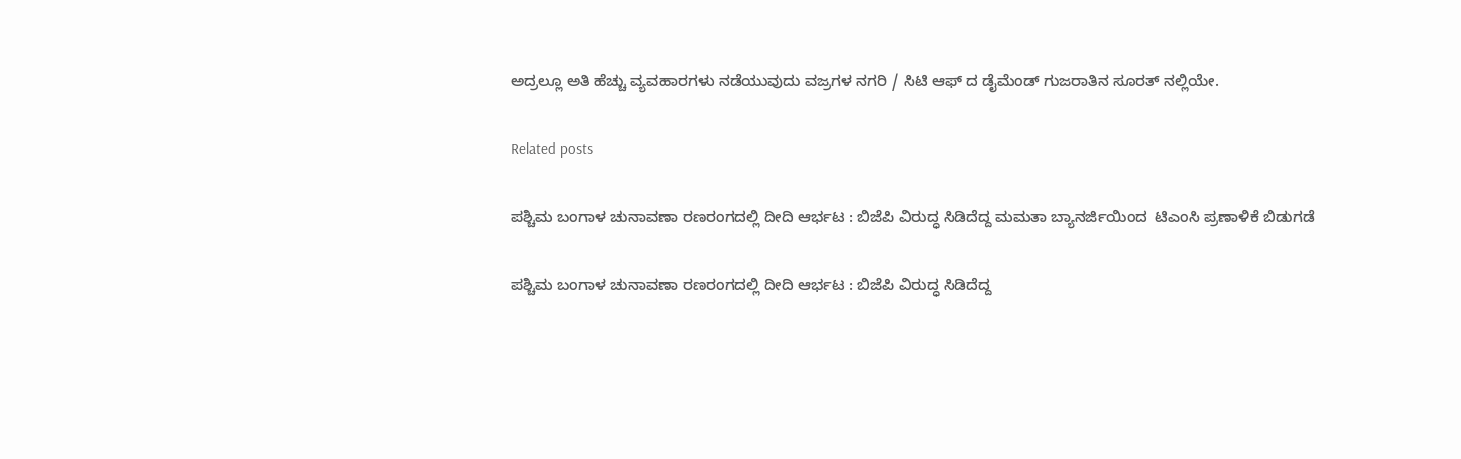ಅದ್ರಲ್ಲೂ ಅತಿ ಹೆಚ್ಚು ವ್ಯವಹಾರಗಳು ನಡೆಯುವುದು ವಜ್ರಗಳ ನಗರಿ / ಸಿಟಿ ಆಫ್ ದ ಡೈಮೆಂಡ್ ಗುಜರಾತಿನ ಸೂರತ್ ನಲ್ಲಿಯೇ.

Related posts

ಪಶ್ಚಿಮ ಬಂಗಾಳ ಚುನಾವಣಾ ರಣರಂಗದಲ್ಲಿ ದೀದಿ ಆರ್ಭಟ : ಬಿಜೆಪಿ ವಿರುದ್ಧ ಸಿಡಿದೆದ್ದ ಮಮತಾ ಬ್ಯಾನರ್ಜಿಯಿಂದ  ಟಿಎಂಸಿ ಪ್ರಣಾಳಿಕೆ ಬಿಡುಗಡೆ

ಪಶ್ಚಿಮ ಬಂಗಾಳ ಚುನಾವಣಾ ರಣರಂಗದಲ್ಲಿ ದೀದಿ ಆರ್ಭಟ : ಬಿಜೆಪಿ ವಿರುದ್ಧ ಸಿಡಿದೆದ್ದ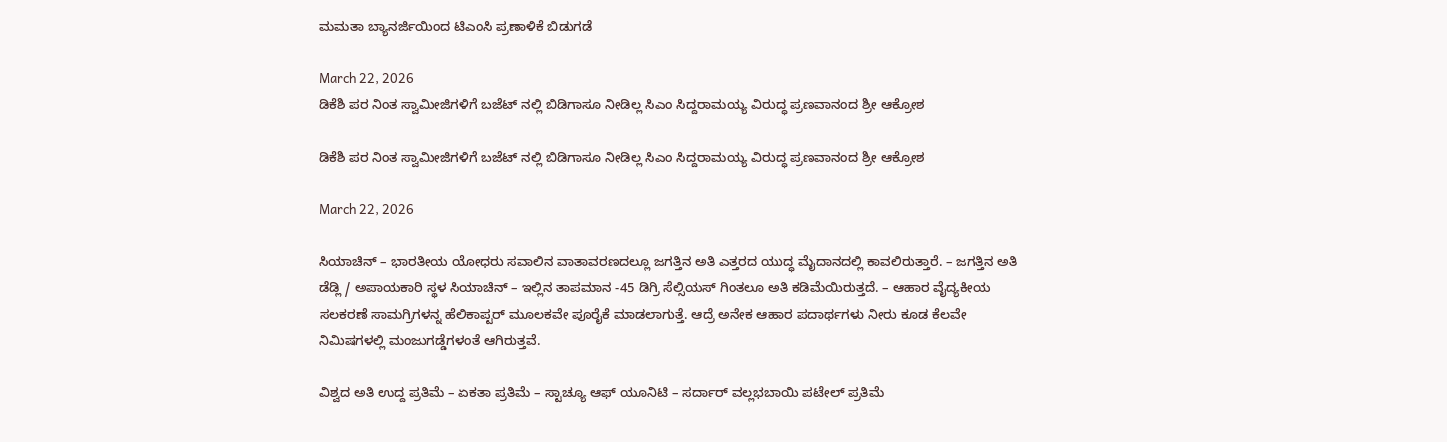ಮಮತಾ ಬ್ಯಾನರ್ಜಿಯಿಂದ ಟಿಎಂಸಿ ಪ್ರಣಾಳಿಕೆ ಬಿಡುಗಡೆ

March 22, 2026
ಡಿಕೆಶಿ ಪರ ನಿಂತ ಸ್ವಾಮೀಜಿಗಳಿಗೆ ಬಜೆಟ್ ನಲ್ಲಿ ಬಿಡಿಗಾಸೂ ನೀಡಿಲ್ಲ ಸಿಎಂ ಸಿದ್ದರಾಮಯ್ಯ ವಿರುದ್ಧ ಪ್ರಣವಾನಂದ ಶ್ರೀ ಆಕ್ರೋಶ

ಡಿಕೆಶಿ ಪರ ನಿಂತ ಸ್ವಾಮೀಜಿಗಳಿಗೆ ಬಜೆಟ್ ನಲ್ಲಿ ಬಿಡಿಗಾಸೂ ನೀಡಿಲ್ಲ ಸಿಎಂ ಸಿದ್ದರಾಮಯ್ಯ ವಿರುದ್ಧ ಪ್ರಣವಾನಂದ ಶ್ರೀ ಆಕ್ರೋಶ

March 22, 2026

ಸಿಯಾಚಿನ್ – ಭಾರತೀಯ ಯೋಧರು ಸವಾಲಿನ ವಾತಾವರಣದಲ್ಲೂ ಜಗತ್ತಿನ ಅತಿ ಎತ್ತರದ ಯುದ್ಧ ಮೈದಾನದಲ್ಲಿ ಕಾವಲಿರುತ್ತಾರೆ. – ಜಗತ್ತಿನ ಅತಿ ಡೆಡ್ಲಿ / ಅಪಾಯಕಾರಿ ಸ್ಥಳ ಸಿಯಾಚಿನ್ – ಇಲ್ಲಿನ ತಾಪಮಾನ -45 ಡಿಗ್ರಿ ಸೆಲ್ಸಿಯಸ್ ಗಿಂತಲೂ ಅತಿ ಕಡಿಮೆಯಿರುತ್ತದೆ. – ಆಹಾರ ವೈದ್ಯಕೀಯ ಸಲಕರಣೆ ಸಾಮಗ್ರಿಗಳನ್ನ ಹೆಲಿಕಾಪ್ಟರ್ ಮೂಲಕವೇ ಪೂರೈಕೆ ಮಾಡಲಾಗುತ್ತೆ. ಆದ್ರೆ ಅನೇಕ ಆಹಾರ ಪದಾರ್ಥಗಳು ನೀರು ಕೂಡ ಕೆಲವೇ ನಿಮಿಷಗಳಲ್ಲಿ ಮಂಜುಗಡ್ಡೆಗಳಂತೆ ಆಗಿರುತ್ತವೆ.

ವಿಶ್ವದ ಅತಿ ಉದ್ದ ಪ್ರತಿಮೆ – ಏಕತಾ ಪ್ರತಿಮೆ – ಸ್ಟಾಚ್ಯೂ ಆಫ್ ಯೂನಿಟಿ – ಸರ್ದಾರ್ ವಲ್ಲಭಬಾಯಿ ಪಟೇಲ್ ಪ್ರತಿಮೆ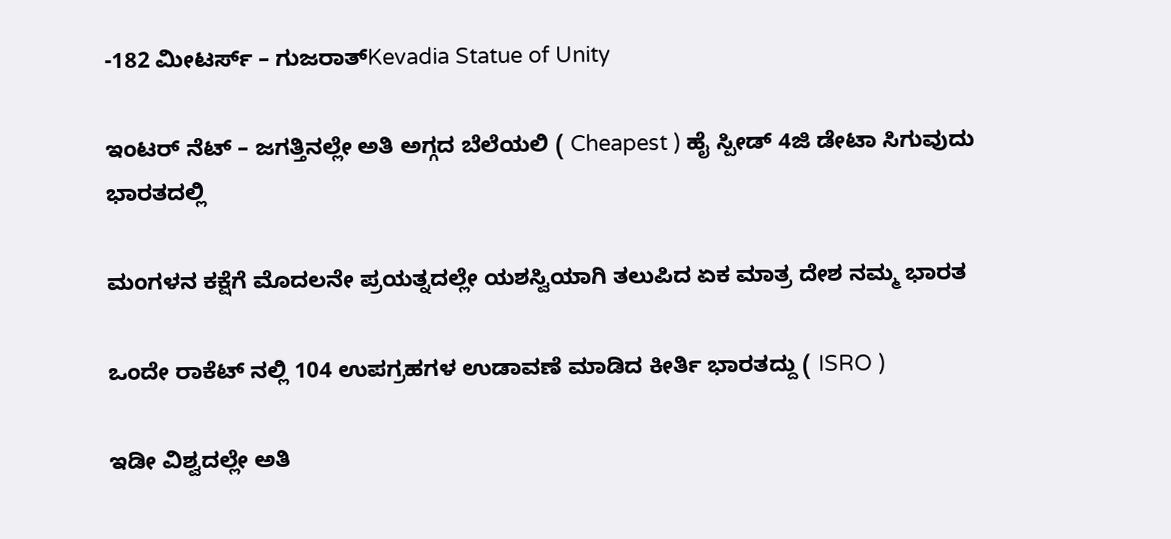-182 ಮೀಟರ್ಸ್ – ಗುಜರಾತ್Kevadia Statue of Unity

ಇಂಟರ್ ನೆಟ್ – ಜಗತ್ತಿನಲ್ಲೇ ಅತಿ ಅಗ್ಗದ ಬೆಲೆಯಲಿ ( Cheapest ) ಹೈ ಸ್ಪೀಡ್ 4ಜಿ ಡೇಟಾ ಸಿಗುವುದು ಭಾರತದಲ್ಲಿ

ಮಂಗಳನ ಕಕ್ಷೆಗೆ ಮೊದಲನೇ ಪ್ರಯತ್ನದಲ್ಲೇ ಯಶಸ್ವಿಯಾಗಿ ತಲುಪಿದ ಏಕ ಮಾತ್ರ ದೇಶ ನಮ್ಮ ಭಾರತ

ಒಂದೇ ರಾಕೆಟ್ ನಲ್ಲಿ 104 ಉಪಗ್ರಹಗಳ ಉಡಾವಣೆ ಮಾಡಿದ ಕೀರ್ತಿ ಭಾರತದ್ದು ( ISRO )

ಇಡೀ ವಿಶ್ವದಲ್ಲೇ ಅತಿ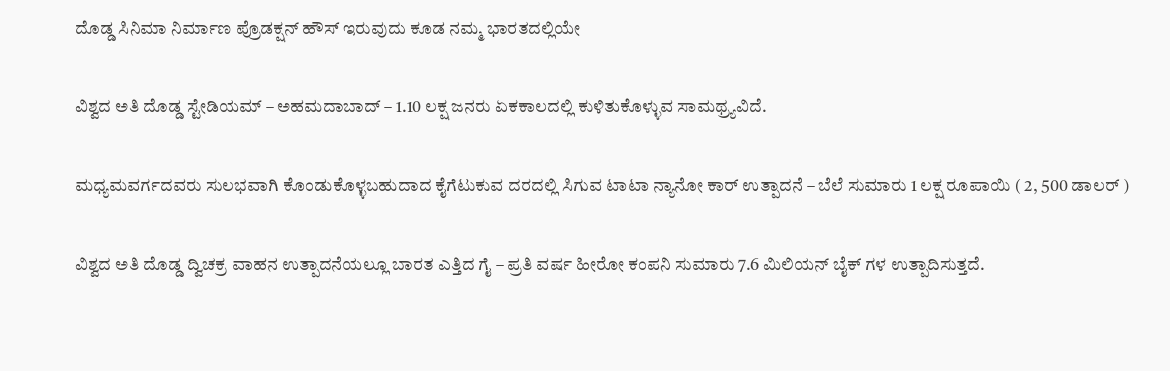ದೊಡ್ಡ ಸಿನಿಮಾ ನಿರ್ಮಾಣ ಪ್ರೊಡಕ್ಷನ್ ಹೌಸ್ ಇರುವುದು ಕೂಡ ನಮ್ಮ ಭಾರತದಲ್ಲಿಯೇ

ವಿಶ್ವದ ಅತಿ ದೊಡ್ಡ ಸ್ಟೇಡಿಯಮ್ – ಅಹಮದಾಬಾದ್ – 1.10 ಲಕ್ಷ ಜನರು ಏಕಕಾಲದಲ್ಲಿ ಕುಳಿತುಕೊಳ್ಳುವ ಸಾಮಥ್ರ್ಯವಿದೆ.

ಮಧ್ಯಮವರ್ಗದವರು ಸುಲಭವಾಗಿ ಕೊಂಡುಕೊಳ್ಳಬಹುದಾದ ಕೈಗೆಟುಕುವ ದರದಲ್ಲಿ ಸಿಗುವ ಟಾಟಾ ನ್ಯಾನೋ ಕಾರ್ ಉತ್ಪಾದನೆ – ಬೆಲೆ ಸುಮಾರು 1 ಲಕ್ಷ ರೂಪಾಯಿ ( 2, 500 ಡಾಲರ್ )

ವಿಶ್ವದ ಅತಿ ದೊಡ್ಡ ದ್ವಿಚಕ್ರ ವಾಹನ ಉತ್ಪಾದನೆಯಲ್ಲೂ ಬಾರತ ಎತ್ತಿದ ಗೈ – ಪ್ರತಿ ವರ್ಷ ಹೀರೋ ಕಂಪನಿ ಸುಮಾರು 7.6 ಮಿಲಿಯನ್ ಬೈಕ್ ಗಳ ಉತ್ಪಾದಿಸುತ್ತದೆ.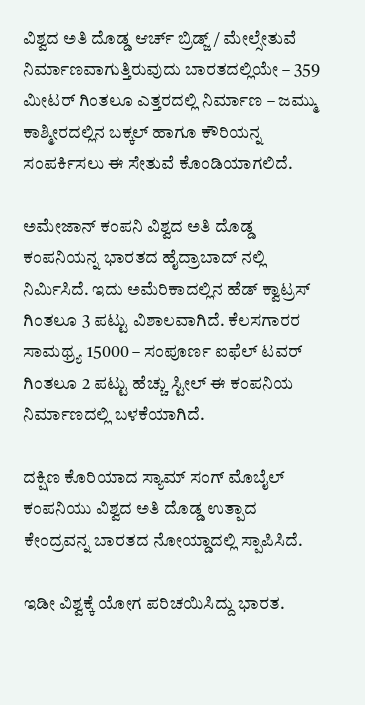ವಿಶ್ವದ ಅತಿ ದೊಡ್ಡ ಆರ್ಚ್ ಬ್ರಿಡ್ಜ್ / ಮೇಲ್ಸೇತುವೆ ನಿರ್ಮಾಣವಾಗುತ್ತಿರುವುದು ಬಾರತದಲ್ಲಿಯೇ – 359 ಮೀಟರ್ ಗಿಂತಲೂ ಎತ್ತರದಲ್ಲಿ ನಿರ್ಮಾಣ – ಜಮ್ಮು ಕಾಶ್ಮೀರದಲ್ಲಿನ ಬಕ್ಕಲ್ ಹಾಗೂ ಕೌರಿಯನ್ನ ಸಂಪರ್ಕಿಸಲು ಈ ಸೇತುವೆ ಕೊಂಡಿಯಾಗಲಿದೆ.

ಅಮೇಜಾನ್ ಕಂಪನಿ ವಿಶ್ವದ ಅತಿ ದೊಡ್ಡ ಕಂಪನಿಯನ್ನ ಭಾರತದ ಹೈದ್ರಾಬಾದ್ ನಲ್ಲಿ ನಿರ್ಮಿಸಿದೆ. ಇದು ಅಮೆರಿಕಾದಲ್ಲಿನ ಹೆಡ್ ಕ್ವಾಟ್ರಸ್ ಗಿಂತಲೂ 3 ಪಟ್ಟು ವಿಶಾಲವಾಗಿದೆ. ಕೆಲಸಗಾರರ ಸಾಮಥ್ರ್ಯ 15000 – ಸಂಪೂರ್ಣ ಐಫೆಲ್ ಟವರ್ ಗಿಂತಲೂ 2 ಪಟ್ಟು ಹೆಚ್ಚು ಸ್ಟೀಲ್ ಈ ಕಂಪನಿಯ ನಿರ್ಮಾಣದಲ್ಲಿ ಬಳಕೆಯಾಗಿದೆ.

ದಕ್ಷಿಣ ಕೊರಿಯಾದ ಸ್ಯಾಮ್ ಸಂಗ್ ಮೊಬೈಲ್ ಕಂಪನಿಯು ವಿಶ್ವದ ಅತಿ ದೊಡ್ಡ ಉತ್ಪಾದ ಕೇಂದ್ರವನ್ನ ಬಾರತದ ನೋಯ್ಡಾದಲ್ಲಿ ಸ್ಪಾಪಿಸಿದೆ.

ಇಡೀ ವಿಶ್ವಕ್ಕೆ ಯೋಗ ಪರಿಚಯಿಸಿದ್ದು ಭಾರತ.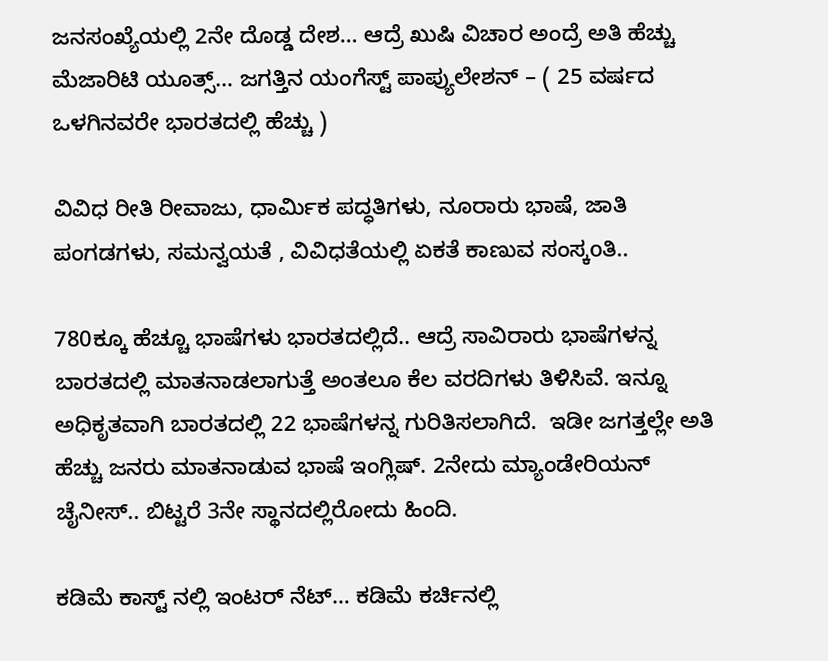ಜನಸಂಖ್ಯೆಯಲ್ಲಿ 2ನೇ ದೊಡ್ಡ ದೇಶ… ಆದ್ರೆ ಖುಷಿ ವಿಚಾರ ಅಂದ್ರೆ ಅತಿ ಹೆಚ್ಚು ಮೆಜಾರಿಟಿ ಯೂತ್ಸ್… ಜಗತ್ತಿನ ಯಂಗೆಸ್ಟ್ ಪಾಪ್ಯುಲೇಶನ್ – ( 25 ವರ್ಷದ ಒಳಗಿನವರೇ ಭಾರತದಲ್ಲಿ ಹೆಚ್ಚು )

ವಿವಿಧ ರೀತಿ ರೀವಾಜು, ಧಾರ್ಮಿಕ ಪದ್ಧತಿಗಳು, ನೂರಾರು ಭಾಷೆ, ಜಾತಿ ಪಂಗಡಗಳು, ಸಮನ್ವಯತೆ , ವಿವಿಧತೆಯಲ್ಲಿ ಏಕತೆ ಕಾಣುವ ಸಂಸ್ಕoತಿ..

780ಕ್ಕೂ ಹೆಚ್ಚೂ ಭಾಷೆಗಳು ಭಾರತದಲ್ಲಿದೆ.. ಆದ್ರೆ ಸಾವಿರಾರು ಭಾಷೆಗಳನ್ನ ಬಾರತದಲ್ಲಿ ಮಾತನಾಡಲಾಗುತ್ತೆ ಅಂತಲೂ ಕೆಲ ವರದಿಗಳು ತಿಳಿಸಿವೆ. ಇನ್ನೂ ಅಧಿಕೃತವಾಗಿ ಬಾರತದಲ್ಲಿ 22 ಭಾಷೆಗಳನ್ನ ಗುರಿತಿಸಲಾಗಿದೆ.  ಇಡೀ ಜಗತ್ತಲ್ಲೇ ಅತಿ ಹೆಚ್ಚು ಜನರು ಮಾತನಾಡುವ ಭಾಷೆ ಇಂಗ್ಲಿಷ್. 2ನೇದು ಮ್ಯಾಂಡೇರಿಯನ್ ಚೈನೀಸ್.. ಬಿಟ್ಟರೆ 3ನೇ ಸ್ಥಾನದಲ್ಲಿರೋದು ಹಿಂದಿ.

ಕಡಿಮೆ ಕಾಸ್ಟ್ ನಲ್ಲಿ ಇಂಟರ್ ನೆಟ್… ಕಡಿಮೆ ಕರ್ಚಿನಲ್ಲಿ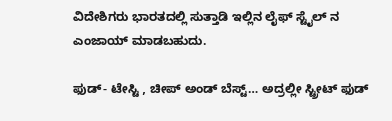ವಿದೇಶಿಗರು ಭಾರತದಲ್ಲಿ ಸುತ್ತಾಡಿ ಇಲ್ಲಿನ ಲೈಫ್ ಸ್ಟೈಲ್ ನ ಎಂಜಾಯ್ ಮಾಡಬಹುದು.

ಫುಡ್- ಟೇಸ್ಟಿ , ಚೀಪ್ ಅಂಡ್ ಬೆಸ್ಟ್… ಅದ್ರಲ್ಲೀ ಸ್ಟ್ರೀಟ್ ಫುಡ್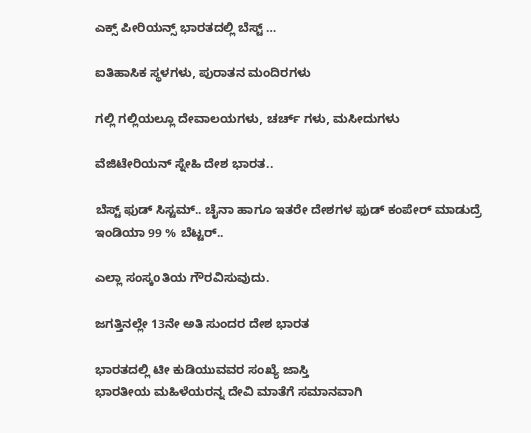ಎಕ್ಸ್ ಪೀರಿಯನ್ಸ್ ಭಾರತದಲ್ಲಿ ಬೆಸ್ಟ್ …

ಐತಿಹಾಸಿಕ ಸ್ಥಳಗಳು, ಪುರಾತನ ಮಂದಿರಗಳು

ಗಲ್ಲಿ ಗಲ್ಲಿಯಲ್ಲೂ ದೇವಾಲಯಗಳು, ಚರ್ಚ್ ಗಳು, ಮಸೀದುಗಳು

ವೆಜಿಟೇರಿಯನ್ ಸ್ನೇಹಿ ದೇಶ ಭಾರತ..

ಬೆಸ್ಟ್ ಫುಡ್ ಸಿಸ್ಟಮ್.. ಚೈನಾ ಹಾಗೂ ಇತರೇ ದೇಶಗಳ ಫುಡ್ ಕಂಪೇರ್ ಮಾಡುದ್ರೆ ಇಂಡಿಯಾ 99 % ಬೆಟ್ಟರ್..

ಎಲ್ಲಾ ಸಂಸ್ಕoತಿಯ ಗೌರವಿಸುವುದು.

ಜಗತ್ತಿನಲ್ಲೇ 13ನೇ ಅತಿ ಸುಂದರ ದೇಶ ಭಾರತ

ಭಾರತದಲ್ಲಿ ಟೀ ಕುಡಿಯುವವರ ಸಂಖ್ಯೆ ಜಾಸ್ತಿ
ಭಾರತೀಯ ಮಹಿಳೆಯರನ್ನ ದೇವಿ ಮಾತೆಗೆ ಸಮಾನವಾಗಿ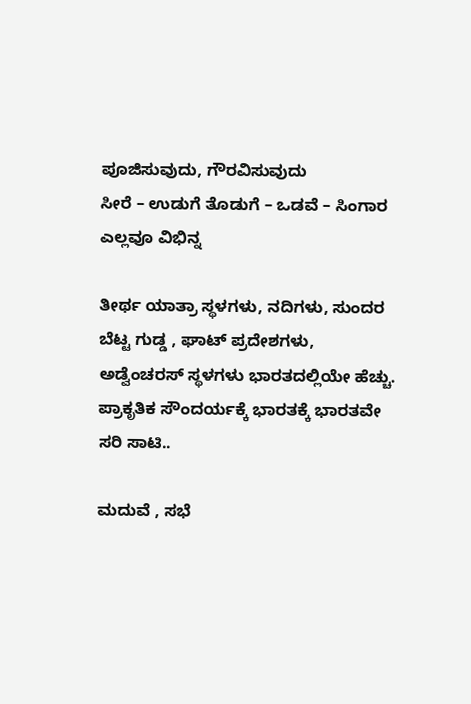ಪೂಜಿಸುವುದು, ಗೌರವಿಸುವುದು
ಸೀರೆ – ಉಡುಗೆ ತೊಡುಗೆ – ಒಡವೆ – ಸಿಂಗಾರ ಎಲ್ಲವೂ ವಿಭಿನ್ನ

ತೀರ್ಥ ಯಾತ್ರಾ ಸ್ಥಳಗಳು, ನದಿಗಳು, ಸುಂದರ ಬೆಟ್ಟ ಗುಡ್ಡ , ಘಾಟ್ ಪ್ರದೇಶಗಳು, ಅಡ್ವೆಂಚರಸ್ ಸ್ಥಳಗಳು ಭಾರತದಲ್ಲಿಯೇ ಹೆಚ್ಚು. ಪ್ರಾಕೃತಿಕ ಸೌಂದರ್ಯಕ್ಕೆ ಭಾರತಕ್ಕೆ ಭಾರತವೇ ಸರಿ ಸಾಟಿ..

ಮದುವೆ , ಸಭೆ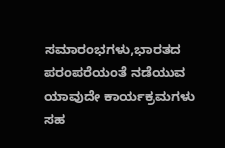ಸಮಾರಂಭಗಳು,ಭಾರತದ ಪರಂಪರೆಯಂತೆ ನಡೆಯುವ ಯಾವುದೇ ಕಾರ್ಯಕ್ರಮಗಳು ಸಹ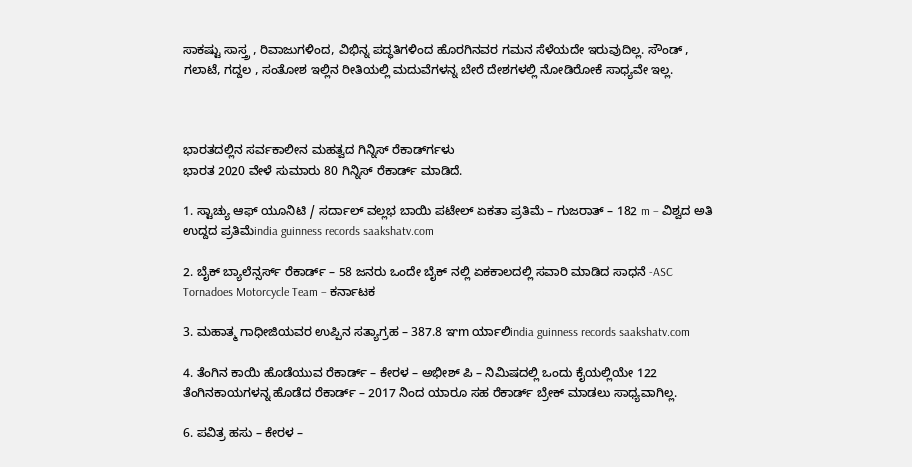ಸಾಕಷ್ಟು ಸಾಸ್ತ್ರ , ರಿವಾಜುಗಳಿಂದ, ವಿಭಿನ್ನ ಪದ್ಧತಿಗಳಿಂದ ಹೊರಗಿನವರ ಗಮನ ಸೆಳೆಯದೇ ಇರುವುದಿಲ್ಲ. ಸೌಂಡ್ , ಗಲಾಟೆ, ಗದ್ದಲ , ಸಂತೋಶ ಇಲ್ಲಿನ ರೀತಿಯಲ್ಲಿ ಮದುವೆಗಳನ್ನ ಬೇರೆ ದೇಶಗಳಲ್ಲಿ ನೋಡಿರೋಕೆ ಸಾಧ್ಯವೇ ಇಲ್ಲ.



ಭಾರತದಲ್ಲಿನ ಸರ್ವಕಾಲೀನ ಮಹತ್ವದ ಗಿನ್ನಿಸ್ ರೆಕಾರ್ಡ್‍ಗಳು
ಭಾರತ 2020 ವೇಳೆ ಸುಮಾರು 80 ಗಿನ್ನಿಸ್ ರೆಕಾರ್ಡ್ ಮಾಡಿದೆ.

1. ಸ್ಟಾಚ್ಯು ಆಫ್ ಯೂನಿಟಿ / ಸರ್ದಾಲ್ ವಲ್ಲಭ ಬಾಯಿ ಪಟೇಲ್ ಏಕತಾ ಪ್ರತಿಮೆ – ಗುಜರಾತ್ – 182 m – ವಿಶ್ವದ ಅತಿ ಉದ್ದದ ಪ್ರತಿಮೆindia guinness records saakshatv.com

2. ಬೈಕ್ ಬ್ಯಾಲೆನ್ಸರ್ಸ್ ರೆಕಾರ್ಡ್ – 58 ಜನರು ಒಂದೇ ಬೈಕ್ ನಲ್ಲಿ ಏಕಕಾಲದಲ್ಲಿ ಸವಾರಿ ಮಾಡಿದ ಸಾಧನೆ -ASC Tornadoes Motorcycle Team – ಕರ್ನಾಟಕ

3. ಮಹಾತ್ಮ ಗಾಧೀಜಿಯವರ ಉಪ್ಪಿನ ಸತ್ಯಾಗ್ರಹ – 387.8 ಞm ರ್ಯಾಲಿindia guinness records saakshatv.com

4. ತೆಂಗಿನ ಕಾಯಿ ಹೊಡೆಯುವ ರೆಕಾರ್ಡ್ – ಕೇರಳ – ಅಭೀಶ್ ಪಿ – ನಿಮಿಷದಲ್ಲಿ ಒಂದು ಕೈಯಲ್ಲಿಯೇ 122 ತೆಂಗಿನಕಾಯಗಳನ್ನ ಹೊಡೆದ ರೆಕಾರ್ಡ್ – 2017 ನಿಂದ ಯಾರೂ ಸಹ ರೆಕಾರ್ಡ್ ಬ್ರೇಕ್ ಮಾಡಲು ಸಾಧ್ಯವಾಗಿಲ್ಲ.

6. ಪವಿತ್ರ ಹಸು – ಕೇರಳ –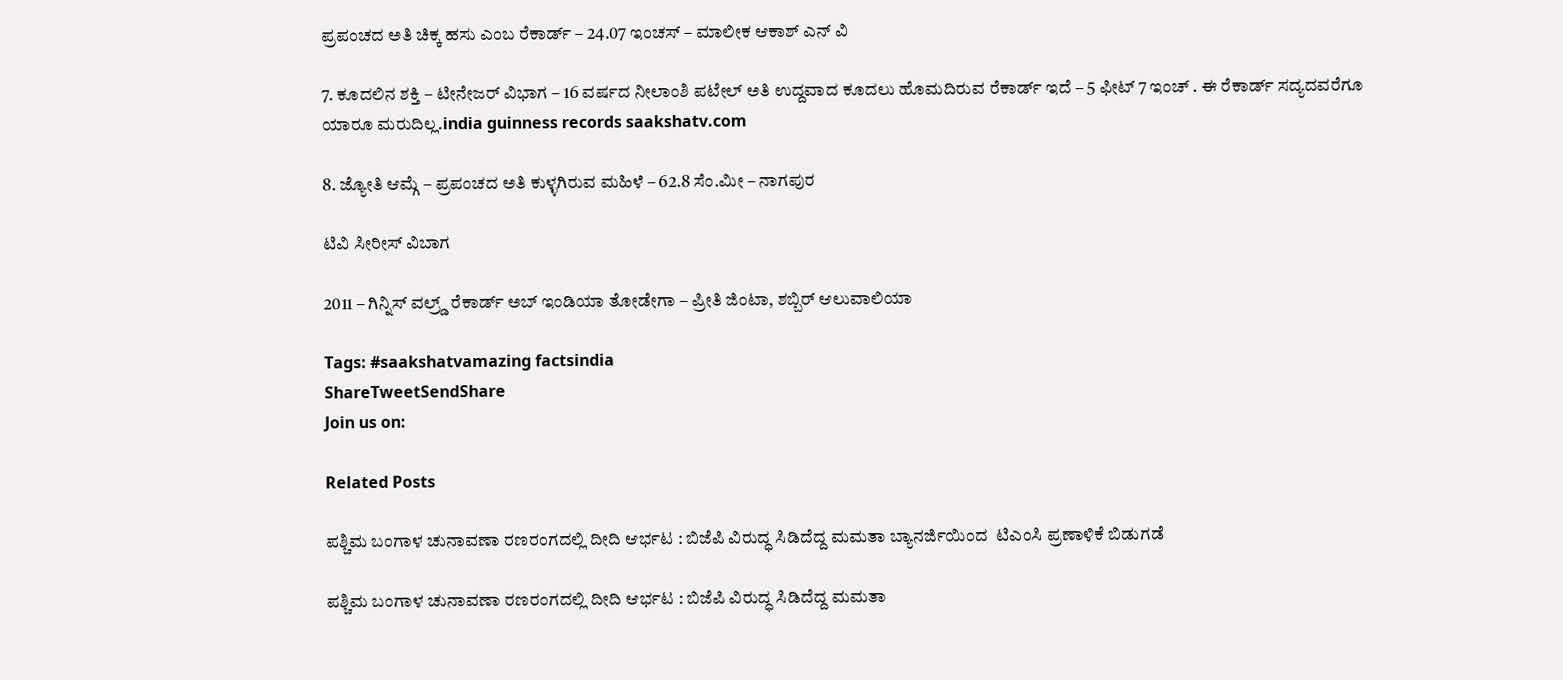ಪ್ರಪಂಚದ ಅತಿ ಚಿಕ್ಕ ಹಸು ಎಂಬ ರೆಕಾರ್ಡ್ – 24.07 ಇಂಚಸ್ – ಮಾಲೀಕ ಆಕಾಶ್ ಎನ್ ವಿ

7. ಕೂದಲಿನ ಶಕ್ತಿ – ಟೀನೇಜರ್ ವಿಭಾಗ – 16 ವರ್ಷದ ನೀಲಾಂಶಿ ಪಟೇಲ್ ಅತಿ ಉದ್ದವಾದ ಕೂದಲು ಹೊಮದಿರುವ ರೆಕಾರ್ಡ್ ಇದೆ – 5 ಫೀಟ್ 7 ಇಂಚ್ . ಈ ರೆಕಾರ್ಡ್ ಸದ್ಯದವರೆಗೂ ಯಾರೂ ಮರುದಿಲ್ಲ.india guinness records saakshatv.com

8. ಜ್ಯೋತಿ ಆಮ್ಗೆ – ಪ್ರಪಂಚದ ಅತಿ ಕುಳ್ಳಗಿರುವ ಮಹಿಳೆ – 62.8 ಸೆಂ.ಮೀ – ನಾಗಪುರ

ಟಿವಿ ಸೀರೀಸ್ ವಿಬಾಗ

2011 – ಗಿನ್ನಿಸ್ ವಲ್ರ್ಡ್ ರೆಕಾರ್ಡ್ ಅಬ್ ಇಂಡಿಯಾ ತೋಡೇಗಾ – ಪ್ರೀತಿ ಜಿಂಟಾ, ಶಬ್ಬಿರ್ ಆಲುವಾಲಿಯಾ

Tags: #saakshatvamazing factsindia
ShareTweetSendShare
Join us on:

Related Posts

ಪಶ್ಚಿಮ ಬಂಗಾಳ ಚುನಾವಣಾ ರಣರಂಗದಲ್ಲಿ ದೀದಿ ಆರ್ಭಟ : ಬಿಜೆಪಿ ವಿರುದ್ಧ ಸಿಡಿದೆದ್ದ ಮಮತಾ ಬ್ಯಾನರ್ಜಿಯಿಂದ  ಟಿಎಂಸಿ ಪ್ರಣಾಳಿಕೆ ಬಿಡುಗಡೆ

ಪಶ್ಚಿಮ ಬಂಗಾಳ ಚುನಾವಣಾ ರಣರಂಗದಲ್ಲಿ ದೀದಿ ಆರ್ಭಟ : ಬಿಜೆಪಿ ವಿರುದ್ಧ ಸಿಡಿದೆದ್ದ ಮಮತಾ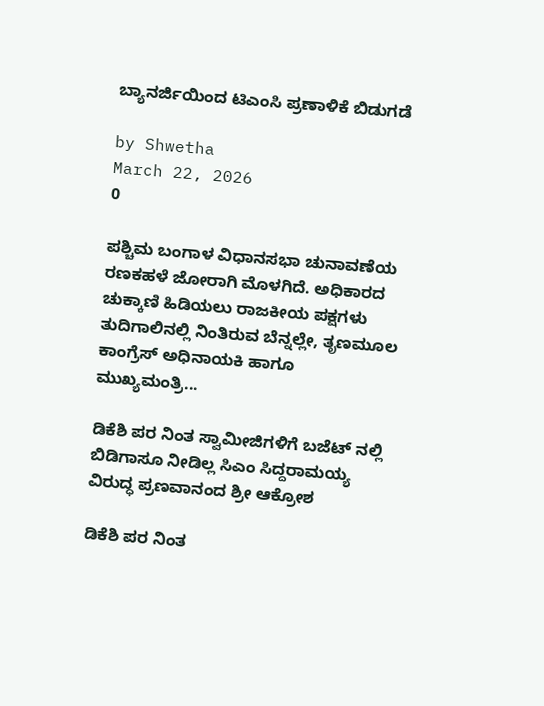ಬ್ಯಾನರ್ಜಿಯಿಂದ ಟಿಎಂಸಿ ಪ್ರಣಾಳಿಕೆ ಬಿಡುಗಡೆ

by Shwetha
March 22, 2026
0

ಪಶ್ಚಿಮ ಬಂಗಾಳ ವಿಧಾನಸಭಾ ಚುನಾವಣೆಯ ರಣಕಹಳೆ ಜೋರಾಗಿ ಮೊಳಗಿದೆ. ಅಧಿಕಾರದ ಚುಕ್ಕಾಣಿ ಹಿಡಿಯಲು ರಾಜಕೀಯ ಪಕ್ಷಗಳು ತುದಿಗಾಲಿನಲ್ಲಿ ನಿಂತಿರುವ ಬೆನ್ನಲ್ಲೇ, ತೃಣಮೂಲ ಕಾಂಗ್ರೆಸ್ ಅಧಿನಾಯಕಿ ಹಾಗೂ ಮುಖ್ಯಮಂತ್ರಿ...

ಡಿಕೆಶಿ ಪರ ನಿಂತ ಸ್ವಾಮೀಜಿಗಳಿಗೆ ಬಜೆಟ್ ನಲ್ಲಿ ಬಿಡಿಗಾಸೂ ನೀಡಿಲ್ಲ ಸಿಎಂ ಸಿದ್ದರಾಮಯ್ಯ ವಿರುದ್ಧ ಪ್ರಣವಾನಂದ ಶ್ರೀ ಆಕ್ರೋಶ

ಡಿಕೆಶಿ ಪರ ನಿಂತ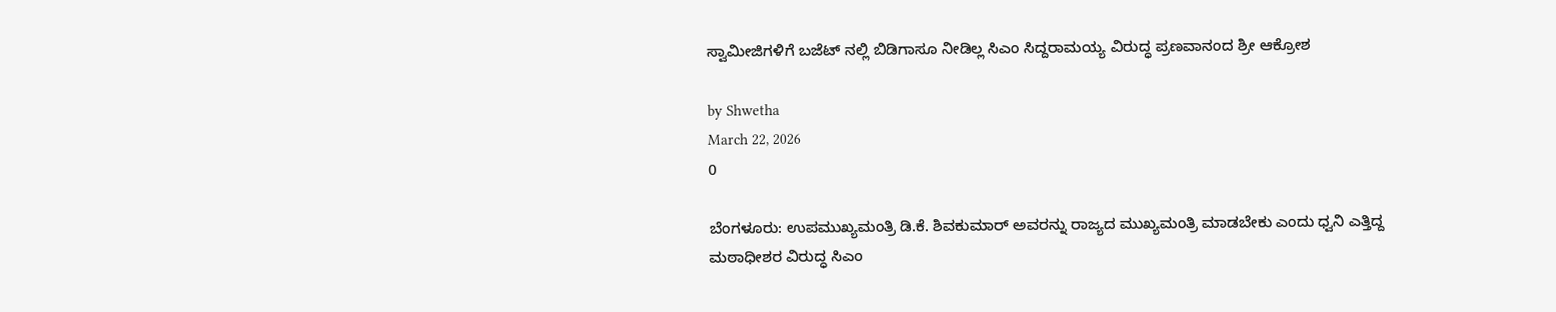ಸ್ವಾಮೀಜಿಗಳಿಗೆ ಬಜೆಟ್ ನಲ್ಲಿ ಬಿಡಿಗಾಸೂ ನೀಡಿಲ್ಲ ಸಿಎಂ ಸಿದ್ದರಾಮಯ್ಯ ವಿರುದ್ಧ ಪ್ರಣವಾನಂದ ಶ್ರೀ ಆಕ್ರೋಶ

by Shwetha
March 22, 2026
0

ಬೆಂಗಳೂರು: ಉಪಮುಖ್ಯಮಂತ್ರಿ ಡಿ.ಕೆ. ಶಿವಕುಮಾರ್ ಅವರನ್ನು ರಾಜ್ಯದ ಮುಖ್ಯಮಂತ್ರಿ ಮಾಡಬೇಕು ಎಂದು ಧ್ವನಿ ಎತ್ತಿದ್ದ ಮಠಾಧೀಶರ ವಿರುದ್ಧ ಸಿಎಂ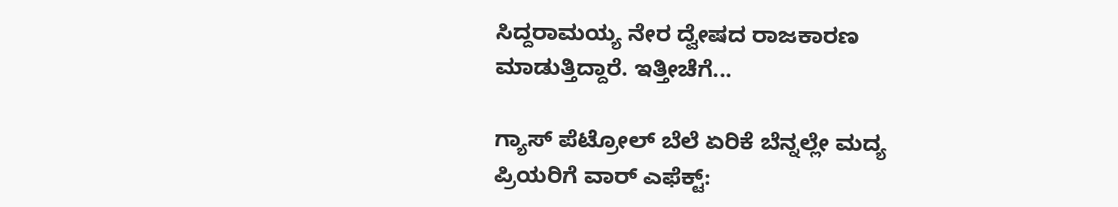ಸಿದ್ದರಾಮಯ್ಯ ನೇರ ದ್ವೇಷದ ರಾಜಕಾರಣ ಮಾಡುತ್ತಿದ್ದಾರೆ. ಇತ್ತೀಚೆಗೆ...

ಗ್ಯಾಸ್ ಪೆಟ್ರೋಲ್ ಬೆಲೆ ಏರಿಕೆ ಬೆನ್ನಲ್ಲೇ ಮದ್ಯ ಪ್ರಿಯರಿಗೆ ವಾರ್ ಎಫೆಕ್ಟ್: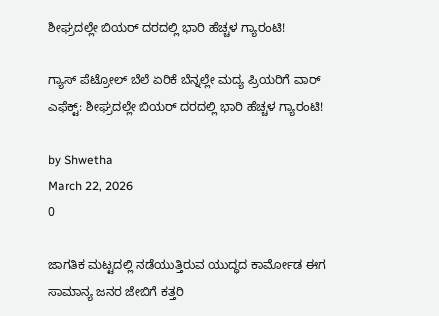ಶೀಘ್ರದಲ್ಲೇ ಬಿಯರ್ ದರದಲ್ಲಿ ಭಾರಿ ಹೆಚ್ಚಳ ಗ್ಯಾರಂಟಿ!

ಗ್ಯಾಸ್ ಪೆಟ್ರೋಲ್ ಬೆಲೆ ಏರಿಕೆ ಬೆನ್ನಲ್ಲೇ ಮದ್ಯ ಪ್ರಿಯರಿಗೆ ವಾರ್ ಎಫೆಕ್ಟ್: ಶೀಘ್ರದಲ್ಲೇ ಬಿಯರ್ ದರದಲ್ಲಿ ಭಾರಿ ಹೆಚ್ಚಳ ಗ್ಯಾರಂಟಿ!

by Shwetha
March 22, 2026
0

ಜಾಗತಿಕ ಮಟ್ಟದಲ್ಲಿ ನಡೆಯುತ್ತಿರುವ ಯುದ್ಧದ ಕಾರ್ಮೋಡ ಈಗ ಸಾಮಾನ್ಯ ಜನರ ಜೇಬಿಗೆ ಕತ್ತರಿ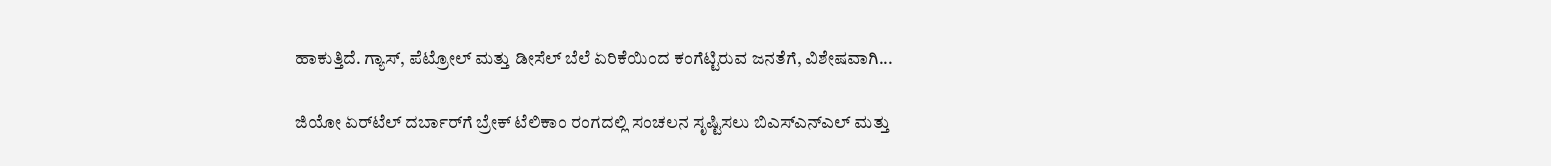ಹಾಕುತ್ತಿದೆ. ಗ್ಯಾಸ್, ಪೆಟ್ರೋಲ್ ಮತ್ತು ಡೀಸೆಲ್ ಬೆಲೆ ಏರಿಕೆಯಿಂದ ಕಂಗೆಟ್ಟಿರುವ ಜನತೆಗೆ, ವಿಶೇಷವಾಗಿ...

ಜಿಯೋ ಏರ್‌ಟೆಲ್ ದರ್ಬಾರ್‌ಗೆ ಬ್ರೇಕ್ ಟೆಲಿಕಾಂ ರಂಗದಲ್ಲಿ ಸಂಚಲನ ಸೃಷ್ಟಿಸಲು ಬಿಎಸ್‌ಎನ್‌ಎಲ್ ಮತ್ತು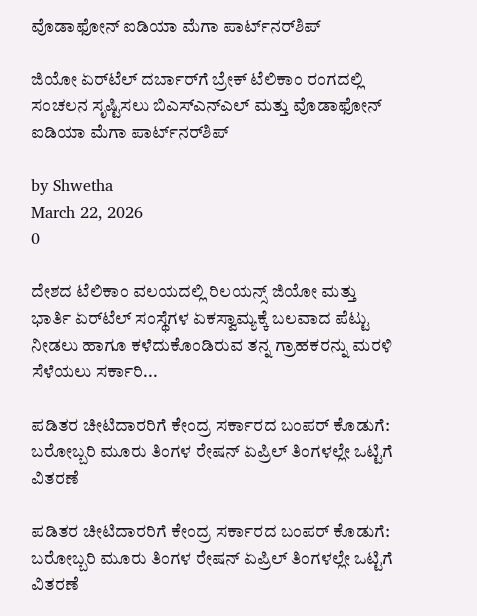ವೊಡಾಫೋನ್ ಐಡಿಯಾ ಮೆಗಾ ಪಾರ್ಟ್‌ನರ್‌ಶಿಪ್

ಜಿಯೋ ಏರ್‌ಟೆಲ್ ದರ್ಬಾರ್‌ಗೆ ಬ್ರೇಕ್ ಟೆಲಿಕಾಂ ರಂಗದಲ್ಲಿ ಸಂಚಲನ ಸೃಷ್ಟಿಸಲು ಬಿಎಸ್‌ಎನ್‌ಎಲ್ ಮತ್ತು ವೊಡಾಫೋನ್ ಐಡಿಯಾ ಮೆಗಾ ಪಾರ್ಟ್‌ನರ್‌ಶಿಪ್

by Shwetha
March 22, 2026
0

ದೇಶದ ಟೆಲಿಕಾಂ ವಲಯದಲ್ಲಿ ರಿಲಯನ್ಸ್ ಜಿಯೋ ಮತ್ತು ಭಾರ್ತಿ ಏರ್‌ಟೆಲ್ ಸಂಸ್ಥೆಗಳ ಏಕಸ್ವಾಮ್ಯಕ್ಕೆ ಬಲವಾದ ಪೆಟ್ಟು ನೀಡಲು ಹಾಗೂ ಕಳೆದುಕೊಂಡಿರುವ ತನ್ನ ಗ್ರಾಹಕರನ್ನು ಮರಳಿ ಸೆಳೆಯಲು ಸರ್ಕಾರಿ...

ಪಡಿತರ ಚೀಟಿದಾರರಿಗೆ ಕೇಂದ್ರ ಸರ್ಕಾರದ ಬಂಪರ್ ಕೊಡುಗೆ: ಬರೋಬ್ಬರಿ ಮೂರು ತಿಂಗಳ ರೇಷನ್ ಏಪ್ರಿಲ್ ತಿಂಗಳಲ್ಲೇ ಒಟ್ಟಿಗೆ ವಿತರಣೆ

ಪಡಿತರ ಚೀಟಿದಾರರಿಗೆ ಕೇಂದ್ರ ಸರ್ಕಾರದ ಬಂಪರ್ ಕೊಡುಗೆ: ಬರೋಬ್ಬರಿ ಮೂರು ತಿಂಗಳ ರೇಷನ್ ಏಪ್ರಿಲ್ ತಿಂಗಳಲ್ಲೇ ಒಟ್ಟಿಗೆ ವಿತರಣೆ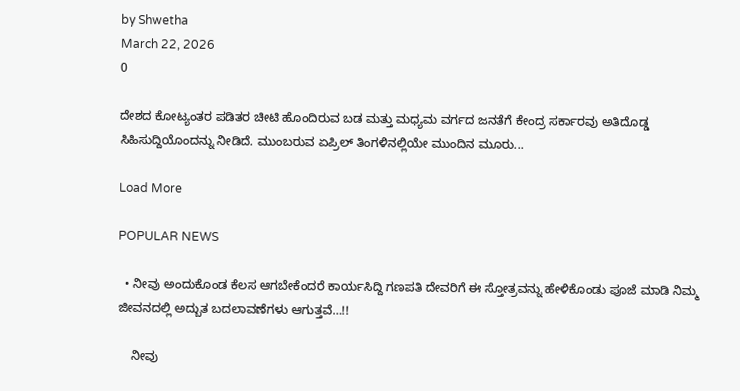by Shwetha
March 22, 2026
0

ದೇಶದ ಕೋಟ್ಯಂತರ ಪಡಿತರ ಚೀಟಿ ಹೊಂದಿರುವ ಬಡ ಮತ್ತು ಮಧ್ಯಮ ವರ್ಗದ ಜನತೆಗೆ ಕೇಂದ್ರ ಸರ್ಕಾರವು ಅತಿದೊಡ್ಡ ಸಿಹಿಸುದ್ದಿಯೊಂದನ್ನು ನೀಡಿದೆ. ಮುಂಬರುವ ಏಪ್ರಿಲ್ ತಿಂಗಳಿನಲ್ಲಿಯೇ ಮುಂದಿನ ಮೂರು...

Load More

POPULAR NEWS

  • ನೀವು ಅಂದುಕೊಂಡ ಕೆಲಸ ಆಗಬೇಕೆಂದರೆ ಕಾರ್ಯಸಿದ್ದಿ ಗಣಪತಿ ದೇವರಿಗೆ ಈ ಸ್ತೋತ್ರವನ್ನು ಹೇಳಿಕೊಂಡು ಪೂಜೆ ಮಾಡಿ ನಿಮ್ಮ ಜೀವನದಲ್ಲಿ ಅದ್ಬುತ ಬದಲಾವಣೆಗಳು ಆಗುತ್ತವೆ…!!

    ನೀವು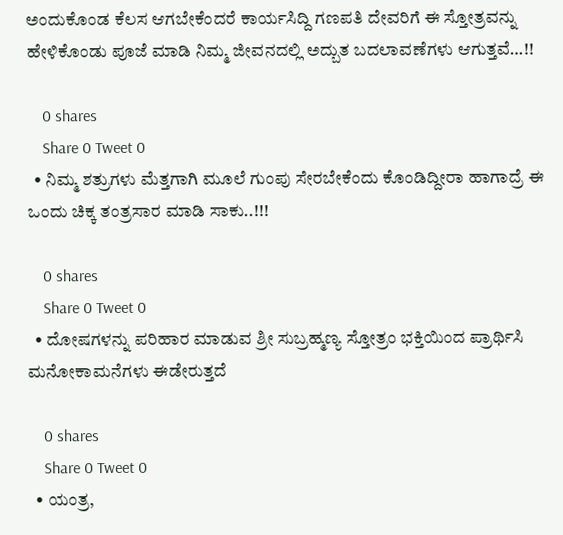ಅಂದುಕೊಂಡ ಕೆಲಸ ಆಗಬೇಕೆಂದರೆ ಕಾರ್ಯಸಿದ್ದಿ ಗಣಪತಿ ದೇವರಿಗೆ ಈ ಸ್ತೋತ್ರವನ್ನು ಹೇಳಿಕೊಂಡು ಪೂಜೆ ಮಾಡಿ ನಿಮ್ಮ ಜೀವನದಲ್ಲಿ ಅದ್ಬುತ ಬದಲಾವಣೆಗಳು ಆಗುತ್ತವೆ…!!

    0 shares
    Share 0 Tweet 0
  • ನಿಮ್ಮ ಶತ್ರುಗಳು ಮೆತ್ತಗಾಗಿ ಮೂಲೆ ಗುಂಪು ಸೇರಬೇಕೆಂದು ಕೊಂಡಿದ್ದೀರಾ ಹಾಗಾದ್ರೆ ಈ ಒಂದು ಚಿಕ್ಕ ತಂತ್ರಸಾರ ಮಾಡಿ ಸಾಕು..!!!

    0 shares
    Share 0 Tweet 0
  • ದೋಷಗಳನ್ನು ಪರಿಹಾರ ಮಾಡುವ ಶ್ರೀ ಸುಬ್ರಹ್ಮಣ್ಯ ಸ್ತೋತ್ರಂ ಭಕ್ತಿಯಿಂದ ಪ್ರಾರ್ಥಿಸಿ ಮನೋಕಾಮನೆಗಳು ಈಡೇರುತ್ತದೆ

    0 shares
    Share 0 Tweet 0
  • ಯಂತ್ರ,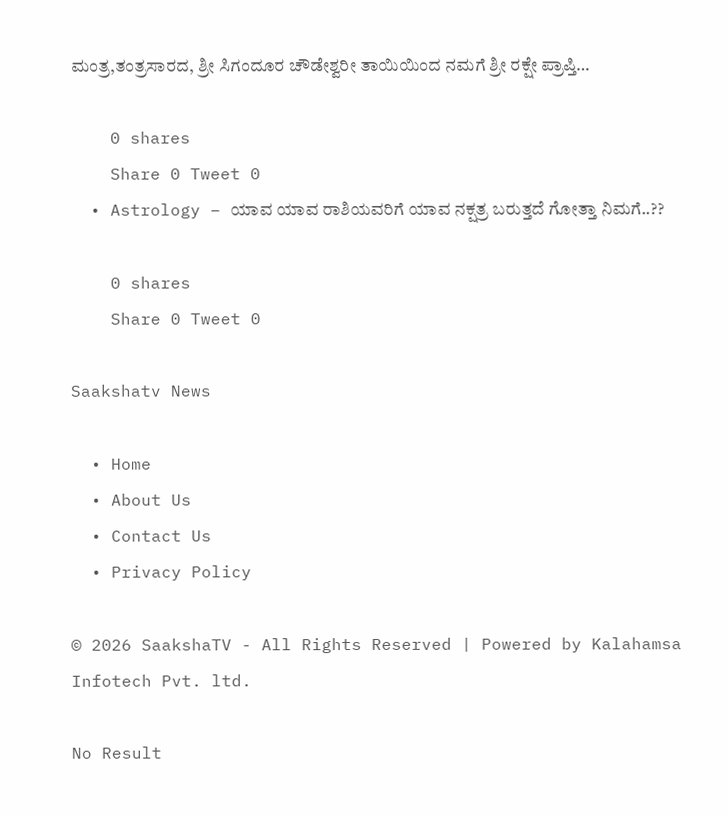ಮಂತ್ರ,ತಂತ್ರಸಾರದ, ಶ್ರೀ ಸಿಗಂದೂರ ಚೌಡೇಶ್ವರೀ ತಾಯಿಯಿಂದ ನಮಗೆ ಶ್ರೀ ರಕ್ಷೇ ಪ್ರಾಪ್ತಿ…

    0 shares
    Share 0 Tweet 0
  • Astrology – ಯಾವ ಯಾವ ರಾಶಿಯವರಿಗೆ ಯಾವ ನಕ್ಷತ್ರ ಬರುತ್ತದೆ ಗೋತ್ತಾ ನಿಮಗೆ..??

    0 shares
    Share 0 Tweet 0

Saakshatv News

  • Home
  • About Us
  • Contact Us
  • Privacy Policy

© 2026 SaakshaTV - All Rights Reserved | Powered by Kalahamsa Infotech Pvt. ltd.

No Result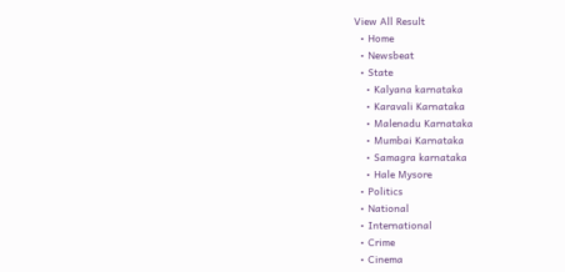View All Result
  • Home
  • Newsbeat
  • State
    • Kalyana karnataka
    • Karavali Karnataka
    • Malenadu Karnataka
    • Mumbai Karnataka
    • Samagra karnataka
    • Hale Mysore
  • Politics
  • National
  • International
  • Crime
  • Cinema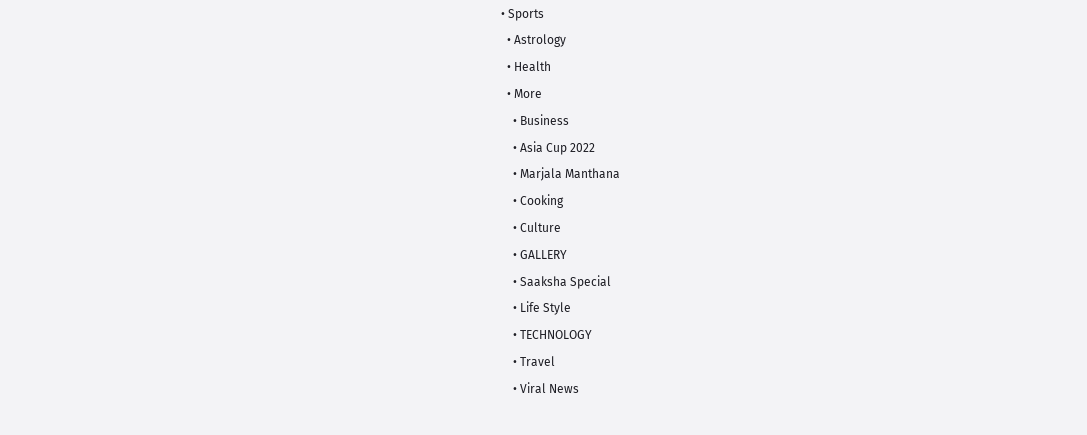• Sports
  • Astrology
  • Health
  • More
    • Business
    • Asia Cup 2022
    • Marjala Manthana
    • Cooking
    • Culture
    • GALLERY
    • Saaksha Special
    • Life Style
    • TECHNOLOGY
    • Travel
    • Viral News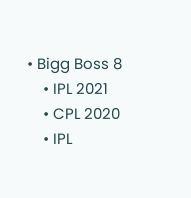• Bigg Boss 8
    • IPL 2021
    • CPL 2020
    • IPL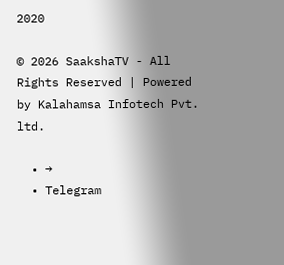2020

© 2026 SaakshaTV - All Rights Reserved | Powered by Kalahamsa Infotech Pvt. ltd.

  • →
  • Telegram